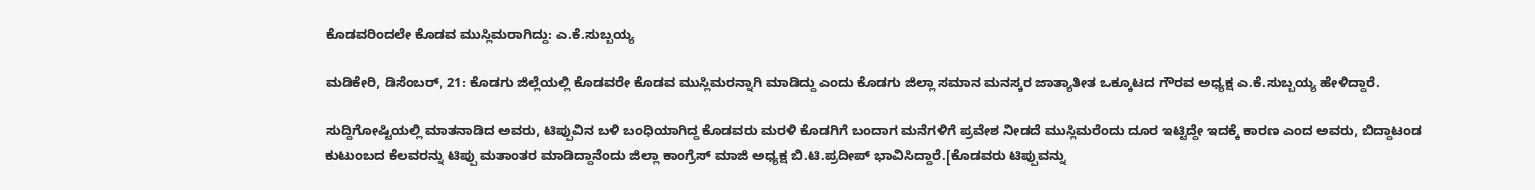ಕೊಡವರಿಂದಲೇ ಕೊಡವ ಮುಸ್ಲಿಮರಾಗಿದ್ದು: ಎ.ಕೆ.ಸುಬ್ಬಯ್ಯ

ಮಡಿಕೇರಿ, ಡಿಸೆಂಬರ್, 21: ಕೊಡಗು ಜಿಲ್ಲೆಯಲ್ಲಿ ಕೊಡವರೇ ಕೊಡವ ಮುಸ್ಲಿಮರನ್ನಾಗಿ ಮಾಡಿದ್ದು ಎಂದು ಕೊಡಗು ಜಿಲ್ಲಾ ಸಮಾನ ಮನಸ್ಕರ ಜಾತ್ಯಾತೀತ ಒಕ್ಕೂಟದ ಗೌರವ ಅಧ್ಯಕ್ಷ ಎ.ಕೆ.ಸುಬ್ಬಯ್ಯ ಹೇಳಿದ್ದಾರೆ.

ಸುದ್ದಿಗೋಷ್ಟಿಯಲ್ಲಿ ಮಾತನಾಡಿದ ಅವರು, ಟಿಪ್ಪುವಿನ ಬಳಿ ಬಂಧಿಯಾಗಿದ್ದ ಕೊಡವರು ಮರಳಿ ಕೊಡಗಿಗೆ ಬಂದಾಗ ಮನೆಗಳಿಗೆ ಪ್ರವೇಶ ನೀಡದೆ ಮುಸ್ಲಿಮರೆಂದು ದೂರ ಇಟ್ಟಿದ್ದೇ ಇದಕ್ಕೆ ಕಾರಣ ಎಂದ ಅವರು, ಬಿದ್ದಾಟಂಡ ಕುಟುಂಬದ ಕೆಲವರನ್ನು ಟಿಪ್ಪು ಮತಾಂತರ ಮಾಡಿದ್ದಾನೆಂದು ಜಿಲ್ಲಾ ಕಾಂಗ್ರೆಸ್ ಮಾಜಿ ಅಧ್ಯಕ್ಷ ಬಿ.ಟಿ.ಪ್ರದೀಪ್ ಭಾವಿಸಿದ್ದಾರೆ.[ಕೊಡವರು ಟಿಪ್ಪುವನ್ನು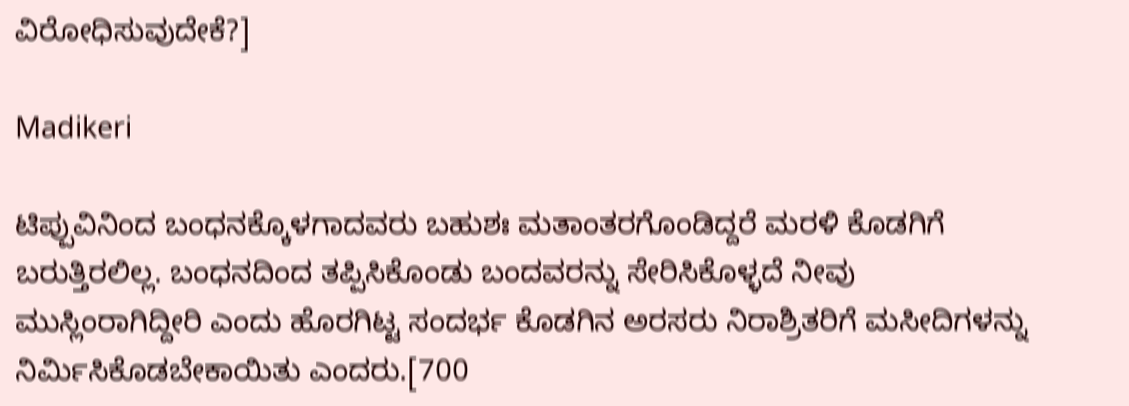ವಿರೋಧಿಸುವುದೇಕೆ?]

Madikeri

ಟಿಪ್ಪುವಿನಿಂದ ಬಂಧನಕ್ಕೊಳಗಾದವರು ಬಹುಶಃ ಮತಾಂತರಗೊಂಡಿದ್ದರೆ ಮರಳಿ ಕೊಡಗಿಗೆ ಬರುತ್ತಿರಲಿಲ್ಲ. ಬಂಧನದಿಂದ ತಪ್ಪಿಸಿಕೊಂಡು ಬಂದವರನ್ನು ಸೇರಿಸಿಕೊಳ್ಳದೆ ನೀವು ಮುಸ್ಲಿಂರಾಗಿದ್ದೀರಿ ಎಂದು ಹೊರಗಿಟ್ಟ ಸಂದರ್ಭ ಕೊಡಗಿನ ಅರಸರು ನಿರಾಶ್ರಿತರಿಗೆ ಮಸೀದಿಗಳನ್ನು ನಿರ್ಮಿಸಿಕೊಡಬೇಕಾಯಿತು ಎಂದರು.[700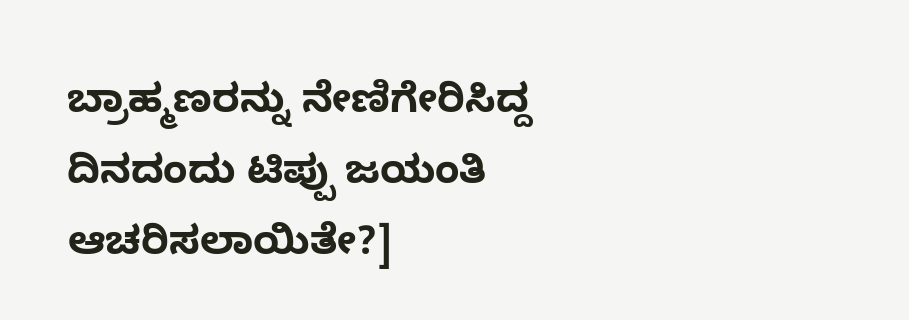ಬ್ರಾಹ್ಮಣರನ್ನು ನೇಣಿಗೇರಿಸಿದ್ದ ದಿನದಂದು ಟಿಪ್ಪು ಜಯಂತಿ ಆಚರಿಸಲಾಯಿತೇ?]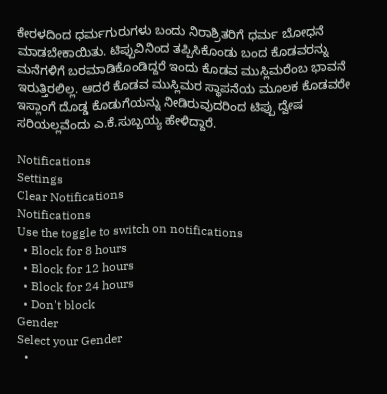ಕೇರಳದಿಂದ ಧರ್ಮಗುರುಗಳು ಬಂದು ನಿರಾಶ್ರಿತರಿಗೆ ಧರ್ಮ ಬೋಧನೆ ಮಾಡಬೇಕಾಯಿತು. ಟಿಪ್ಪುವಿನಿಂದ ತಪ್ಪಿಸಿಕೊಂಡು ಬಂದ ಕೊಡವರನ್ನು ಮನೆಗಳಿಗೆ ಬರಮಾಡಿಕೊಂಡಿದ್ದರೆ ಇಂದು ಕೊಡವ ಮುಸ್ಲಿಮರೆಂಬ ಭಾವನೆ ಇರುತ್ತಿರಲಿಲ್ಲ. ಆದರೆ ಕೊಡವ ಮುಸ್ಲಿಮರ ಸ್ಥಾಪನೆಯ ಮೂಲಕ ಕೊಡವರೇ ಇಸ್ಲಾಂಗೆ ದೊಡ್ಡ ಕೊಡುಗೆಯನ್ನು ನೀಡಿರುವುದರಿಂದ ಟಿಪ್ಪು ದ್ವೇಷ ಸರಿಯಲ್ಲವೆಂದು ಎ.ಕೆ.ಸುಬ್ಬಯ್ಯ ಹೇಳಿದ್ದಾರೆ.

Notifications
Settings
Clear Notifications
Notifications
Use the toggle to switch on notifications
  • Block for 8 hours
  • Block for 12 hours
  • Block for 24 hours
  • Don't block
Gender
Select your Gender
  •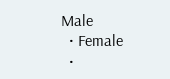Male
  • Female
  •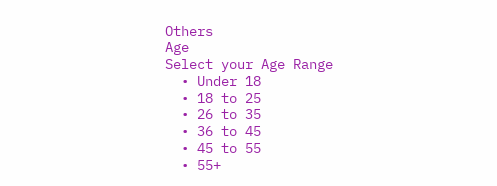Others
Age
Select your Age Range
  • Under 18
  • 18 to 25
  • 26 to 35
  • 36 to 45
  • 45 to 55
  • 55+